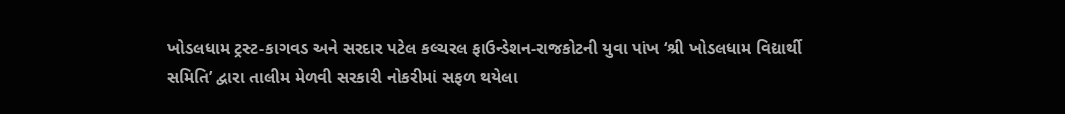ખોડલધામ ટ્રસ્ટ-કાગવડ અને સરદાર પટેલ કલ્ચરલ ફાઉન્ડેશન-રાજકોટની યુવા પાંખ ‘શ્રી ખોડલધામ વિદ્યાર્થી સમિતિ’ દ્વારા તાલીમ મેળવી સરકારી નોકરીમાં સફળ થયેલા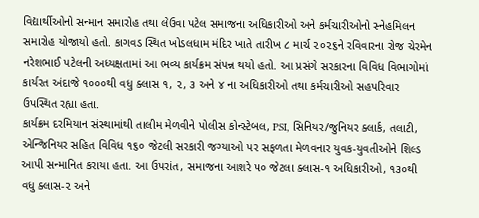વિદ્યાર્થીઓનો સન્માન સમારોહ તથા લેઉવા પટેલ સમાજના અધિકારીઓ અને કર્મચારીઓનો સ્નેહમિલન સમારોહ યોજાયો હતો. કાગવડ સ્થિત ખોડલધામ મંદિર ખાતે તારીખ ૮ માર્ચ ૨૦૨૬ને રવિવારના રોજ ચેરમેન નરેશભાઈ પટેલની અધ્યક્ષતામાં આ ભવ્ય કાર્યક્રમ સંપન્ન થયો હતો. આ પ્રસંગે સરકારના વિવિધ વિભાગોમાં કાર્યરત અંદાજે ૧૦૦૦થી વધુ ક્લાસ ૧, ૨, ૩ અને ૪ ના અધિકારીઓ તથા કર્મચારીઓ સહપરિવાર ઉપસ્થિત રહ્યા હતા.
કાર્યક્રમ દરમિયાન સંસ્થામાંથી તાલીમ મેળવીને પોલીસ કોન્સ્ટેબલ, PSI, સિનિયર/જુનિયર ક્લાર્ક, તલાટી, એન્જિનિયર સહિત વિવિધ ૧૬૦ જેટલી સરકારી જગ્યાઓ પર સફળતા મેળવનાર યુવક-યુવતીઓને શિલ્ડ આપી સન્માનિત કરાયા હતા. આ ઉપરાંત, સમાજના આશરે ૫૦ જેટલા ક્લાસ-૧ અધિકારીઓ, ૧૩૦થી વધુ ક્લાસ-૨ અને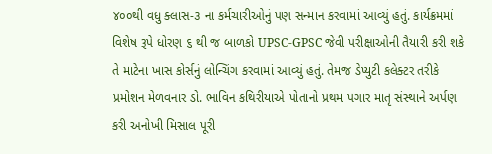૪૦૦થી વધુ ક્લાસ-૩ ના કર્મચારીઓનું પણ સન્માન કરવામાં આવ્યું હતું. કાર્યક્રમમાં વિશેષ રૂપે ધોરણ ૬ થી જ બાળકો UPSC-GPSC જેવી પરીક્ષાઓની તૈયારી કરી શકે તે માટેના ખાસ કોર્સનું લોન્ચિંગ કરવામાં આવ્યું હતું. તેમજ ડેપ્યુટી કલેક્ટર તરીકે પ્રમોશન મેળવનાર ડો. ભાવિન કથિરીયાએ પોતાનો પ્રથમ પગાર માતૃ સંસ્થાને અર્પણ કરી અનોખી મિસાલ પૂરી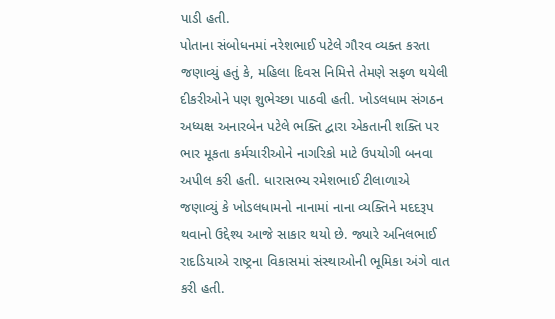પાડી હતી.
પોતાના સંબોધનમાં નરેશભાઈ પટેલે ગૌરવ વ્યક્ત કરતા જણાવ્યું હતું કે, મહિલા દિવસ નિમિત્તે તેમણે સફળ થયેલી દીકરીઓને પણ શુભેચ્છા પાઠવી હતી. ખોડલધામ સંગઠન અધ્યક્ષ અનારબેન પટેલે ભક્તિ દ્વારા એકતાની શક્તિ પર ભાર મૂકતા કર્મચારીઓને નાગરિકો માટે ઉપયોગી બનવા અપીલ કરી હતી. ધારાસભ્ય રમેશભાઈ ટીલાળાએ જણાવ્યું કે ખોડલધામનો નાનામાં નાના વ્યક્તિને મદદરૂપ થવાનો ઉદ્દેશ્ય આજે સાકાર થયો છે. જ્યારે અનિલભાઈ રાદડિયાએ રાષ્ટ્રના વિકાસમાં સંસ્થાઓની ભૂમિકા અંગે વાત કરી હતી.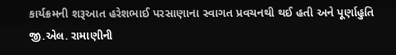કાર્યક્રમની શરૂઆત હરેશભાઈ પરસાણાના સ્વાગત પ્રવચનથી થઈ હતી અને પૂર્ણાહુતિ જી.એલ. રામાણીની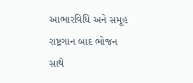આભારવિધિ અને સમૂહ રાષ્ટ્રગાન બાદ ભોજન સાથે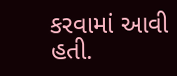કરવામાં આવી હતી.